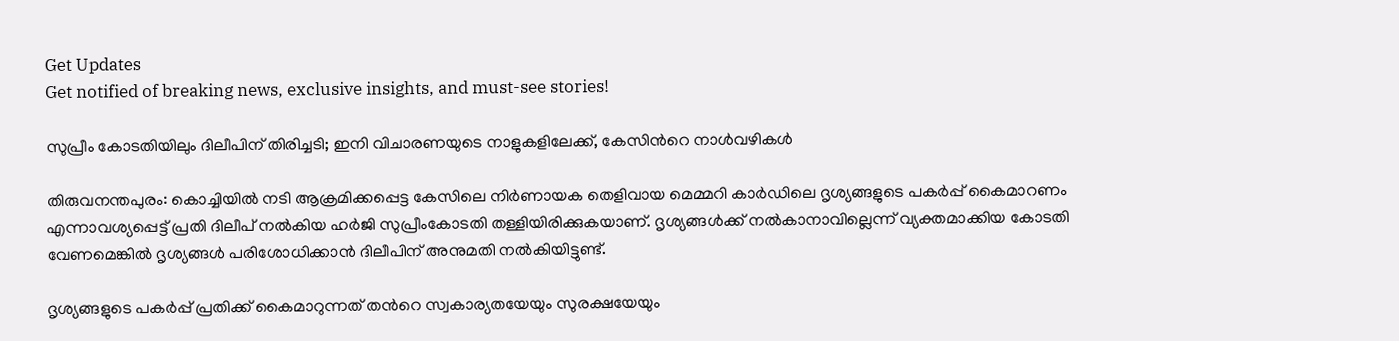Get Updates
Get notified of breaking news, exclusive insights, and must-see stories!

സുപ്രീം കോടതിയിലും ദിലീപിന് തിരിച്ചടി; ഇനി വിചാരണയുടെ നാളുകളിലേക്ക്, കേസിന്‍റെ നാള്‍വഴികള്‍

തിരുവനന്തപുരം: കൊച്ചിയില്‍ നടി ആക്രമിക്കപ്പെട്ട കേസിലെ നിര്‍ണായക തെളിവായ മെമ്മറി കാര്‍ഡിലെ ദൃശ്യങ്ങളുടെ പകര്‍പ്പ് കൈമാറണം എന്നാവശ്യപ്പെട്ട് പ്രതി ദിലീപ് നല്‍കിയ ഹര്‍ജി സുപ്രീംകോടതി തള്ളിയിരിക്കുകയാണ്. ദൃശ്യങ്ങള്‍ക്ക് നല്‍കാനാവില്ലെന്ന് വ്യക്തമാക്കിയ കോടതി വേണമെങ്കില്‍ ദൃശ്യങ്ങള്‍ പരിശോധിക്കാന്‍ ദിലീപിന് അനുമതി നല്‍കിയിട്ടുണ്ട്.

ദൃശ്യങ്ങളുടെ പകര്‍പ്പ് പ്രതിക്ക് കൈമാറുന്നത് തന്‍റെ സ്വകാര്യതയേയും സുരക്ഷയേയും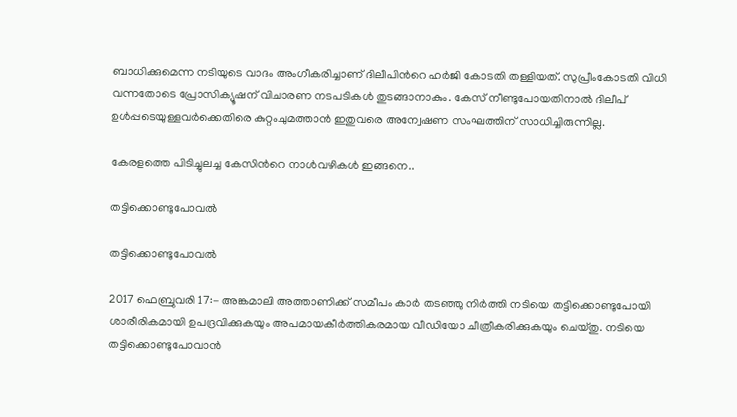ബാധിക്കുമെന്ന നടിയുടെ വാദം അംഗീകരിച്ചാണ് ദിലീപിന്‍റെ ഹര്‍ജി കോടതി തള്ളിയത്. സുപ്രീംകോടതി വിധി വന്നതോടെ പ്രോസിക്യൂഷന് വിചാരണ നടപടികള്‍ തുടങ്ങാനാകും. കേസ് നീണ്ടുപോയതിനാൽ ദിലീപ് ഉൾപ്പടെയുള്ളവര്‍ക്കെതിരെ കുറ്റംചുമത്താൻ ഇതുവരെ അന്വേഷണ സംഘത്തിന് സാധിച്ചിരുന്നില്ല.

കേരളത്തെ പിടിച്ചുലച്ച കേസിന്‍റെ നാള്‍വഴികള്‍ ഇങ്ങനെ..

തട്ടിക്കൊണ്ടുപോവല്‍

തട്ടിക്കൊണ്ടുപോവല്‍

2017 ഫെബ്രുവരി 17:- അങ്കമാലി അത്താണിക്ക് സമീപം കാര്‍ തടഞ്ഞു നിര്‍ത്തി നടിയെ തട്ടിക്കൊണ്ടുപോയി ശാരീരികമായി ഉപദ്രവിക്കുകയും അപമായകീര്‍ത്തികരമായ വീഡിയോ ചീത്രീകരിക്കുകയും ചെയ്തു. നടിയെ തട്ടിക്കൊണ്ടുപോവാന്‍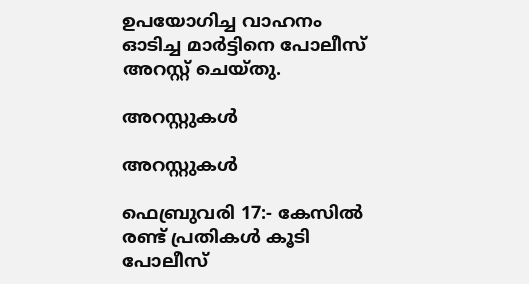ഉപയോഗിച്ച വാഹനം ഓടിച്ച മാര്‍ട്ടിനെ പോലീസ് അറസ്റ്റ് ചെയ്തു.

അറസ്റ്റുകള്‍

അറസ്റ്റുകള്‍

ഫെബ്രുവരി 17:- കേസില്‍ രണ്ട് പ്രതികള്‍ കൂടി പോലീസ്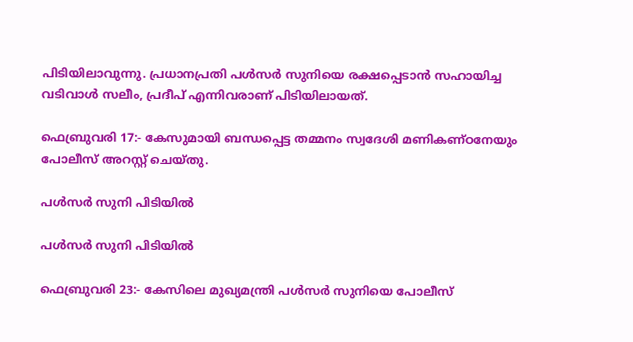പിടിയിലാവുന്നു. പ്രധാനപ്രതി പള്‍സര്‍ സുനിയെ രക്ഷപ്പെടാന്‍ സഹായിച്ച വടിവാള്‍ സലീം, പ്രദീപ് എന്നിവരാണ് പിടിയിലായത്.

ഫെബ്രുവരി 17:- കേസുമായി ബന്ധപ്പെട്ട തമ്മനം സ്വദേശി മണികണ്ഠനേയും പോലീസ് അറസ്റ്റ് ചെയ്തു.

പള്‍സര്‍ സുനി പിടിയില്‍

പള്‍സര്‍ സുനി പിടിയില്‍

ഫെബ്രുവരി 23:- കേസിലെ മുഖ്യമന്ത്രി പള്‍സര്‍ സുനിയെ പോലീസ്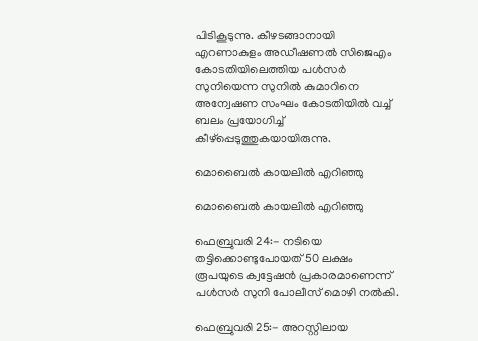പിടികൂടുന്നു. കീഴടങ്ങാനായി എറണാകുളം അഡീഷണല്‍ സിജെഎം കോടതിയിലെത്തിയ പള്‍സര്‍ സുനിയെന്ന സുനില്‍ കുമാറിനെ അന്വേഷണ സംഘം കോടതിയില്‍ വച്ച് ബലം പ്രയോഗിച്ച് കീഴ്പ്പെടുത്തുകയായിരുന്നു.

മൊബൈല്‍ കായലില്‍ എറിഞ്ഞു

മൊബൈല്‍ കായലില്‍ എറിഞ്ഞു

ഫെബ്രുവരി 24:- നടിയെ തട്ടിക്കൊണ്ടുപോയത് 50 ലക്ഷം രൂപയുടെ ക്വട്ടേഷന്‍ പ്രകാരമാണെന്ന് പള്‍സര്‍ സുനി പോലീസ് മൊഴി നല്‍കി.

ഫെബ്രുവരി 25:- അറസ്റ്റിലായ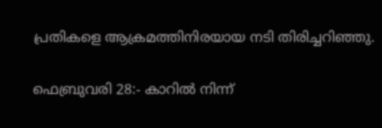പ്രതികളെ ആക്രമത്തിനിരയായ നടി തിരിച്ചറിഞ്ഞു.

ഫെബ്രുവരി 28:- കാറില്‍ നിന്ന്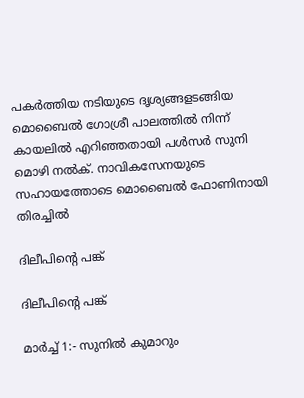പകര്‍ത്തിയ നടിയുടെ ദൃശ്യങ്ങളടങ്ങിയ മൊബൈല്‍ ഗോശ്രീ പാലത്തില്‍ നിന്ന് കായലില്‍ എറിഞ്ഞതായി പള്‍സര്‍ സുനി മൊഴി നല്‍ക്. നാവികസേനയുടെ സഹായത്തോടെ മൊബൈല്‍ ഫോണിനായി തിരച്ചില്‍

ദിലീപിന്‍റെ പങ്ക്

ദിലീപിന്‍റെ പങ്ക്

മാര്‍ച്ച് 1:- സുനില്‍ കുമാറും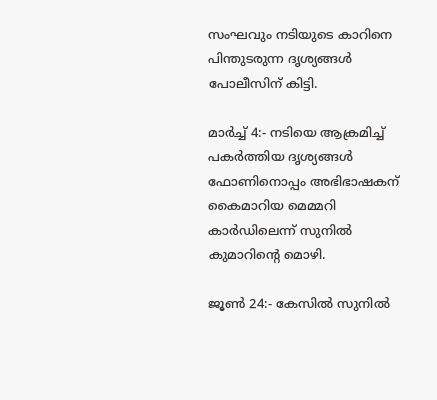സംഘവും നടിയുടെ കാറിനെ പിന്തുടരുന്ന ദൃശ്യങ്ങള്‍ പോലീസിന് കിട്ടി.

മാര്‍ച്ച് 4:- നടിയെ ആക്രമിച്ച് പകര്‍ത്തിയ ദൃശ്യങ്ങള്‍ ഫോണിനൊപ്പം അഭിഭാഷകന് കൈമാറിയ മെമ്മറി കാര്‍ഡിലെന്ന് സുനില്‍ കുമാറിന്‍റെ മൊഴി.

ജൂണ്‍ 24:- കേസില്‍ സുനില്‍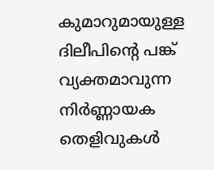കുമാറുമായുള്ള ദിലീപിന്‍റെ പങ്ക് വ്യക്തമാവുന്ന നിര്‍ണ്ണായക തെളിവുകള്‍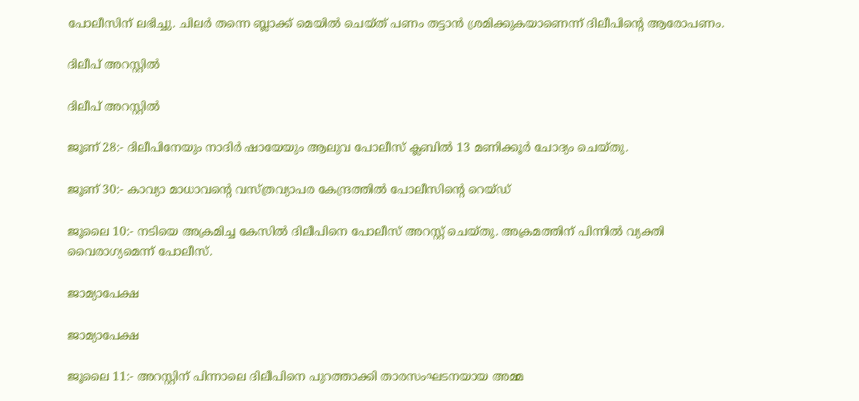പോലീസിന് ലഭിച്ചു. ചിലര്‍ തന്നെ ബ്ലാക്ക് മെയില്‍ ചെയ്ത് പണം തട്ടാന്‍ ശ്രമിക്കുകയാണെന്ന് ദിലീപിന്‍റെ ആരോപണം.

ദിലീപ് അറസ്റ്റില്‍

ദിലീപ് അറസ്റ്റില്‍

ജൂണ് 28:- ദിലീപിനേയും നാദിര്‍ ഷായേയും ആലുവ പോലീസ് ക്ലബില്‍ 13 മണിക്കൂര്‍ ചോദ്യം ചെയ്തു.

ജൂണ് 30:- കാവ്യാ മാധാവന്‍റെ വസ്ത്രവ്യാപര കേന്ദ്രത്തില്‍ പോലീസിന്‍റെ റെയ്ഡ്

ജൂലൈ 10:- നടിയെ അക്രമിച്ച കേസില്‍ ദിലീപിനെ പോലീസ് അറസ്റ്റ് ചെയ്തു. അക്രമത്തിന് പിന്നില്‍ വ്യക്തി വൈരാഗ്യമെന്ന് പോലീസ്.

ജാമ്യാപേക്ഷ

ജാമ്യാപേക്ഷ

ജൂലൈ 11:- അറസ്റ്റിന് പിന്നാലെ ദിലീപിനെ പുറത്താക്കി താരസംഘടനയായ അമ്മ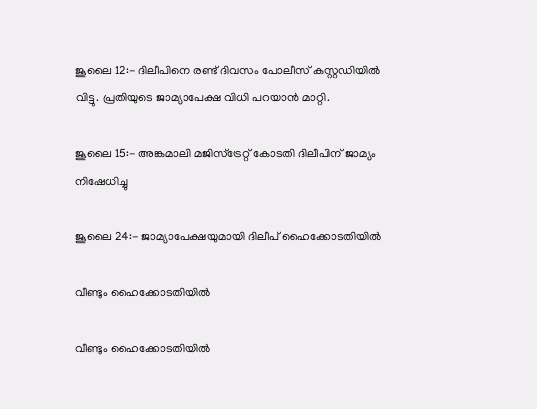ജൂലൈ 12:- ദിലീപിനെ രണ്ട് ദിവസം പോലീസ് കസ്റ്റഡിയില്‍ വിട്ടു. പ്രതിയുടെ ജാമ്യാപേക്ഷ വിധി പറയാന്‍ മാറ്റി.

ജൂലൈ 15:- അങ്കമാലി മജിസ്ട്രേറ്റ് കോടതി ദിലീപിന് ജാമ്യം നിഷേധിച്ചു

ജൂലൈ 24:- ജാമ്യാപേക്ഷയുമായി ദിലീപ് ഹൈക്കോടതിയില്‍

വീണ്ടും ഹൈക്കോടതിയില്‍

വീണ്ടും ഹൈക്കോടതിയില്‍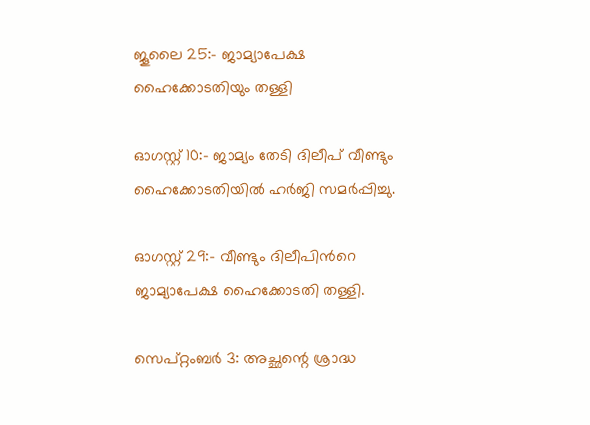ജൂലൈ 25:- ജാമ്യാപേക്ഷ ഹൈക്കോടതിയും തള്ളി

ഓഗസ്റ്റ് 10:- ജാമ്യം തേടി ദിലീപ് വീണ്ടും ഹൈക്കോടതിയില്‍ ഹര്‍ജി സമര്‍പ്പിച്ചു.

ഓഗസ്റ്റ് 29:- വീണ്ടും ദിലീപിന്‍റെ ജാമ്യാപേക്ഷ ഹൈക്കോടതി തള്ളി.

സെപ്റ്റംബര്‍ 3: അച്ഛന്റെ ശ്രാദ്ധ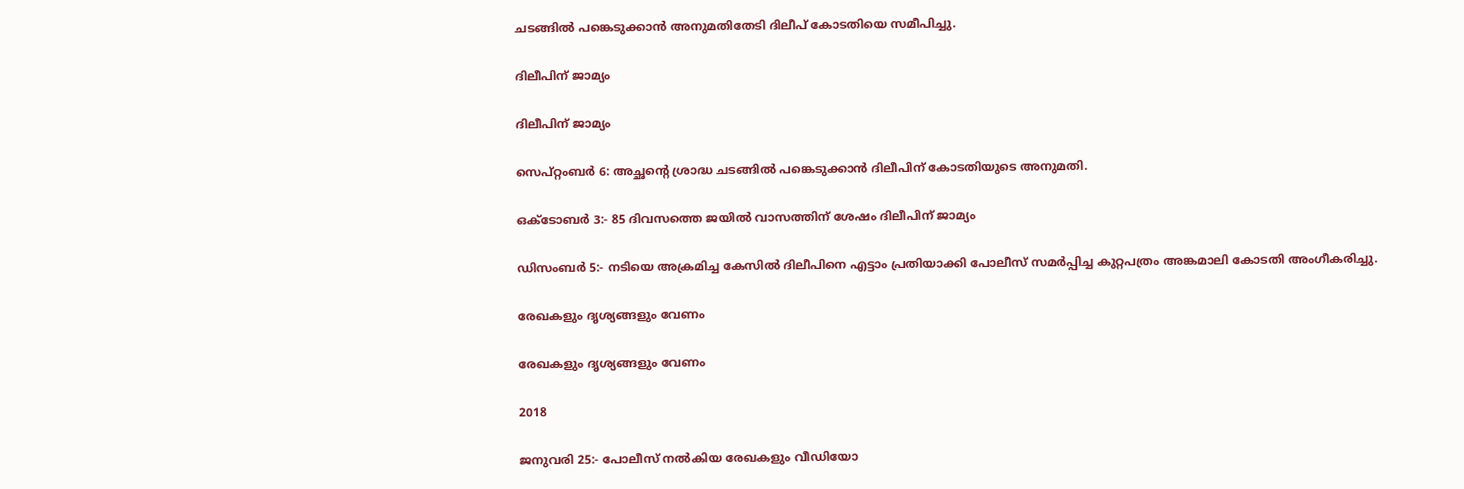ചടങ്ങില്‍ പങ്കെടുക്കാന്‍ അനുമതിതേടി ദിലീപ് കോടതിയെ സമീപിച്ചു.

ദിലീപിന് ജാമ്യം

ദിലീപിന് ജാമ്യം

സെപ്റ്റംബര്‍ 6: അച്ഛന്റെ ശ്രാദ്ധ ചടങ്ങില്‍ പങ്കെടുക്കാന്‍ ദിലീപിന് കോടതിയുടെ അനുമതി.

ഒക്ടോബര്‍ 3:- 85 ദിവസത്തെ ജയില്‍ വാസത്തിന് ശേഷം ദിലീപിന് ജാമ്യം

ഡിസംബര്‍ 5:- നടിയെ അക്രമിച്ച കേസില്‍ ദിലീപിനെ എട്ടാം പ്രതിയാക്കി പോലീസ് സമര്‍പ്പിച്ച കുറ്റപത്രം അങ്കമാലി കോടതി അംഗീകരിച്ചു.

രേഖകളും ദൃശ്യങ്ങളും വേണം

രേഖകളും ദൃശ്യങ്ങളും വേണം

2018

ജനുവരി 25:- പോലീസ് നല്‍കിയ രേഖകളും വീഡിയോ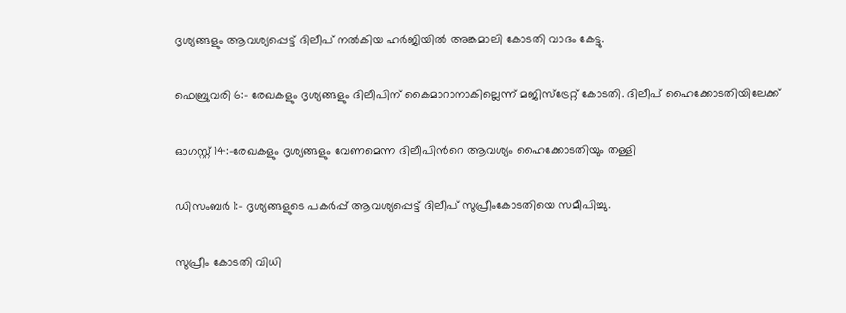ദൃശ്യങ്ങളും ആവശ്യപ്പെട്ട് ദിലീപ് നല്‍കിയ ഹര്‍ജിയില്‍ അങ്കമാലി കോടതി വാദം കേട്ടു.

ഫെബ്രുവരി 6:- രേഖകളും ദൃശ്യങ്ങളും ദിലീപിന് കൈമാറാനാകില്ലെന്ന് മജിസ്ട്രേറ്റ് കോടതി. ദിലീപ് ഹൈക്കോടതിയിലേക്ക്

ഓഗസ്റ്റ് 14:-രേഖകളും ദൃശ്യങ്ങളും വേണമെന്ന ദിലീപിന്‍റെ ആവശ്യം ഹൈക്കോടതിയും തള്ളി

ഡിസംബര്‍ 1:- ദൃശ്യങ്ങളുടെ പകര്‍പ്പ് ആവശ്യപ്പെട്ട് ദിലീപ് സുപ്രീംകോടതിയെ സമീപിച്ചു.

സുപ്രീം കോടതി വിധി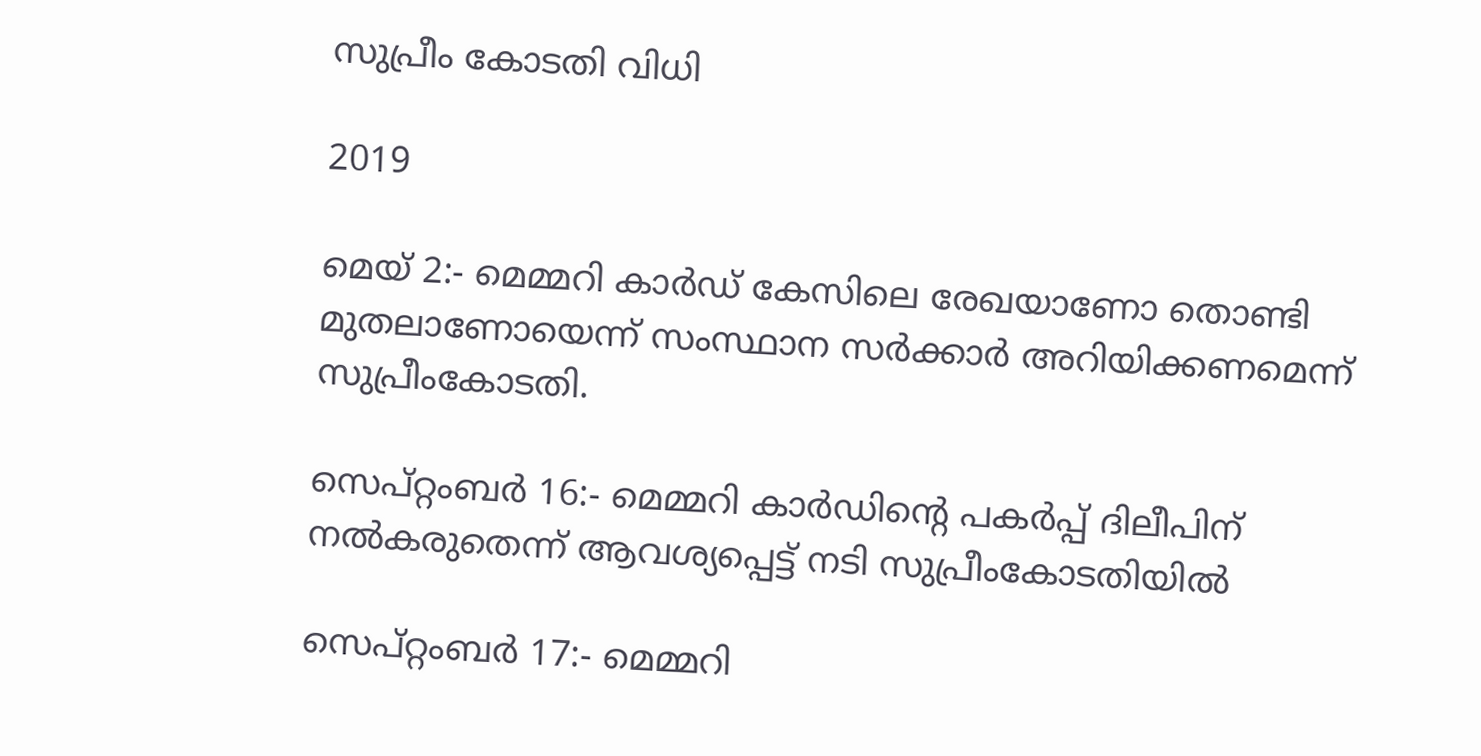സുപ്രീം കോടതി വിധി

2019

മെയ് 2:- മെമ്മറി കാര്‍ഡ് കേസിലെ രേഖയാണോ തൊണ്ടി മുതലാണോയെന്ന് സംസ്ഥാന സര്‍ക്കാര്‍ അറിയിക്കണമെന്ന് സുപ്രീംകോടതി.

സെപ്റ്റംബര്‍ 16:- മെമ്മറി കാര്‍ഡിന്‍റെ പകര്‍പ്പ് ദിലീപിന് നല്‍കരുതെന്ന് ആവശ്യപ്പെട്ട് നടി സുപ്രീംകോടതിയില്‍

സെപ്റ്റംബര്‍ 17:- മെമ്മറി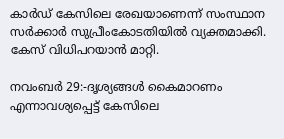കാര്‍ഡ് കേസിലെ രേഖയാണെന്ന് സംസ്ഥാന സര്‍ക്കാര്‍ സുപ്രീംകോടതിയില്‍ വ്യക്തമാക്കി. കേസ് വിധിപറയാന്‍ മാറ്റി.

നവംബര്‍ 29:-ദൃശ്യങ്ങള്‍ കൈമാറണം എന്നാവശ്യപ്പെട്ട് കേസിലെ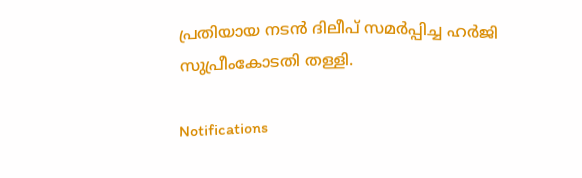പ്രതിയായ നടന്‍ ദിലീപ് സമര്‍പ്പിച്ച ഹര്‍ജി സുപ്രീംകോടതി തള്ളി.

Notifications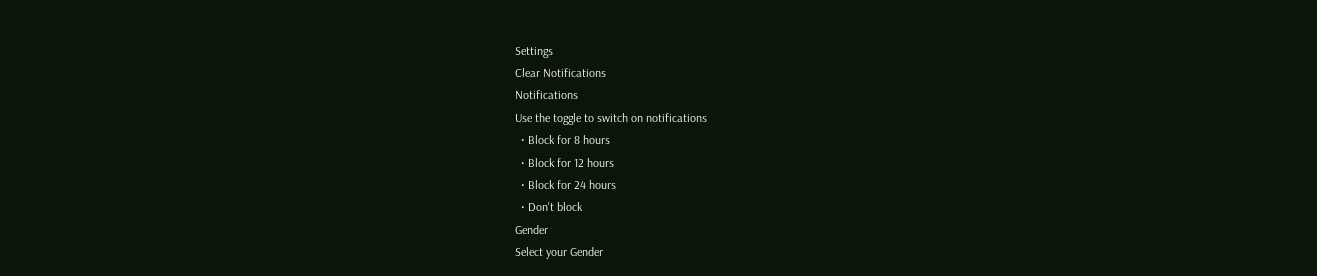Settings
Clear Notifications
Notifications
Use the toggle to switch on notifications
  • Block for 8 hours
  • Block for 12 hours
  • Block for 24 hours
  • Don't block
Gender
Select your Gender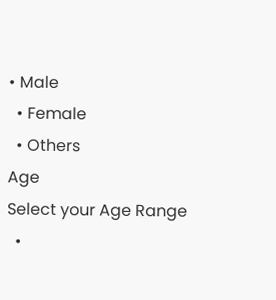• Male
  • Female
  • Others
Age
Select your Age Range
  •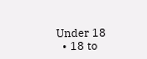Under 18
  • 18 to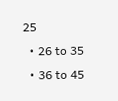25
  • 26 to 35
  • 36 to 45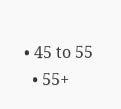• 45 to 55
  • 55+